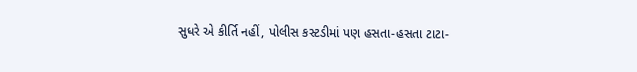સુધરે એ કીર્તિ નહીં, પોલીસ કસ્ટડીમાં પણ હસતા-હસતા ટાટા-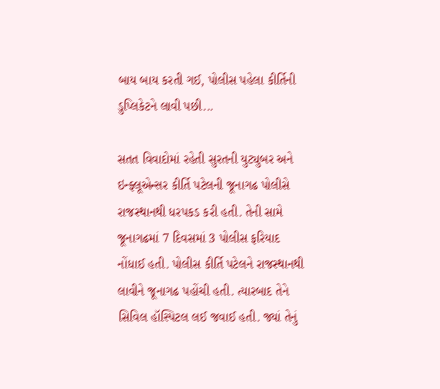બાય બાય કરતી ગઈ, પોલીસ પહેલા કીર્તિની ડુપ્લિકેટને લાવી પછી...

સતત વિવાદોમાં રહેતી સુરતની યુટ્યુબર અને ઇન્ફ્લૂએન્સર કીર્તિ પટેલની જૂનાગઢ પોલીસે રાજસ્થાનથી ધરપકડ કરી હતી. તેની સામે જૂનાગઢમાં 7 દિવસમાં 3 પોલીસ ફરિયાદ નોંધાઈ હતી. પોલીસ કીર્તિ પટેલને રાજસ્થાનથી લાવીને જૂનાગઢ પહોંચી હતી. ત્યારબાદ તેને સિવિલ હૉસ્પિટલ લઈ જવાઈ હતી. જ્યાં તેનું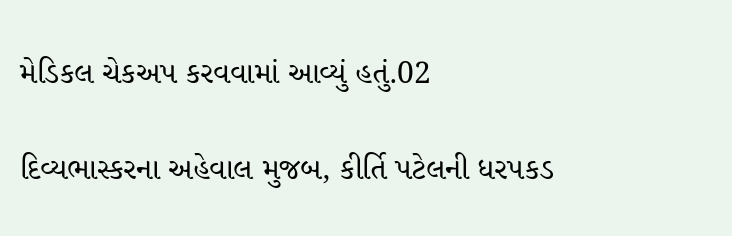મેડિકલ ચેકઅપ કરવવામાં આવ્યું હતું.02

દિવ્યભાસ્કરના અહેવાલ મુજબ, કીર્તિ પટેલની ધરપકડ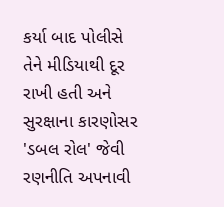કર્યા બાદ પોલીસે તેને મીડિયાથી દૂર રાખી હતી અને સુરક્ષાના કારણોસર 'ડબલ રોલ' જેવી રણનીતિ અપનાવી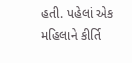હતી. પહેલાં એક મહિલાને કીર્તિ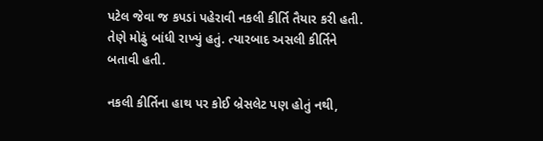પટેલ જેવા જ કપડાં પહેરાવી નકલી કીર્તિ તૈયાર કરી હતી. તેણે મોઢું બાંધી રાખ્યું હતું. ત્યારબાદ અસલી કીર્તિને બતાવી હતી.

નકલી કીર્તિના હાથ પર કોઈ બ્રેસલેટ પણ હોતું નથી,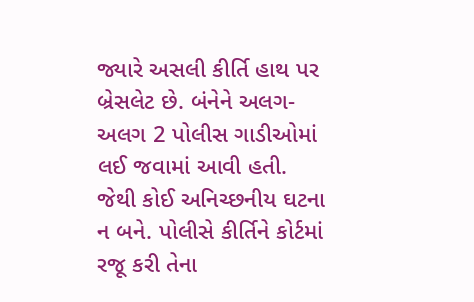જ્યારે અસલી કીર્તિ હાથ પર બ્રેસલેટ છે. બંનેને અલગ-અલગ 2 પોલીસ ગાડીઓમાં લઈ જવામાં આવી હતી. જેથી કોઈ અનિચ્છનીય ઘટના ન બને. પોલીસે કીર્તિને કોર્ટમાં રજૂ કરી તેના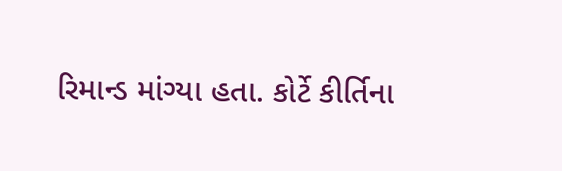રિમાન્ડ માંગ્યા હતા. કોર્ટે કીર્તિના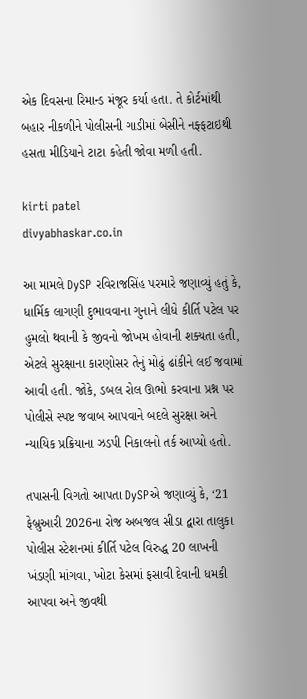એક દિવસના રિમાન્ડ મંજૂર કર્યા હતા. તે કોર્ટમાંથી બહાર નીકળીને પોલીસની ગાડીમાં બેસીને નફ્ફટાઇથી હસતા મીડિયાને ટાટા કહેતી જોવા મળી હતી.

kirti patel
divyabhaskar.co.in

આ મામલે DySP રવિરાજસિંહ પરમારે જણાવ્યું હતું કે, ધાર્મિક લાગણી દુભાવવાના ગુનાને લીધે કીર્તિ પટેલ પર હુમલો થવાની કે જીવનો જોખમ હોવાની શક્યતા હતી, એટલે સુરક્ષાના કારણોસર તેનું મોઢું ઢાંકીને લઈ જવામાં આવી હતી. જોકે, ડબલ રોલ ઊભો કરવાના પ્રશ્ન પર પોલીસે સ્પષ્ટ જવાબ આપવાને બદલે સુરક્ષા અને ન્યાયિક પ્રક્રિયાના ઝડપી નિકાલનો તર્ક આપ્યો હતો.

તપાસની વિગતો આપતા DySPએ જણાવ્યું કે, ‘21 ફેબ્રુઆરી 2026ના રોજ અબજલ સીડા દ્વારા તાલુકા પોલીસ સ્ટેશનમાં કીર્તિ પટેલ વિરુદ્ધ 20 લાખની ખંડણી માંગવા, ખોટા કેસમાં ફસાવી દેવાની ધમકી આપવા અને જીવથી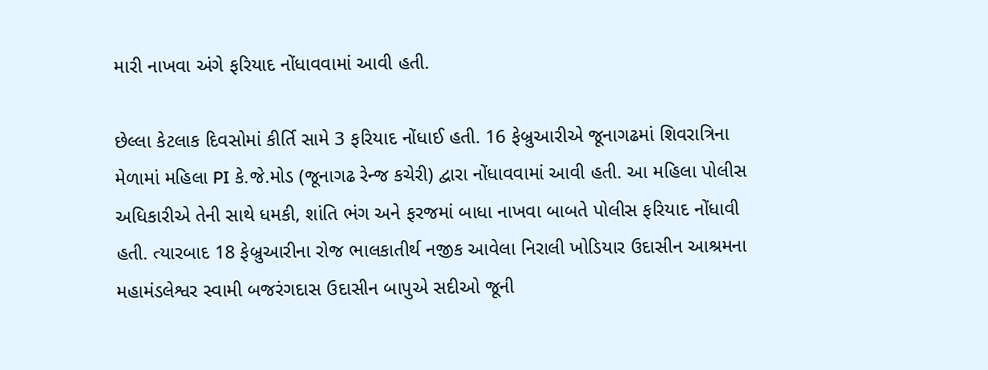મારી નાખવા અંગે ફરિયાદ નોંધાવવામાં આવી હતી.

છેલ્લા કેટલાક દિવસોમાં કીર્તિ સામે 3 ફરિયાદ નોંધાઈ હતી. 16 ફેબ્રુઆરીએ જૂનાગઢમાં શિવરાત્રિના મેળામાં મહિલા PI કે.જે.મોડ (જૂનાગઢ રેન્જ કચેરી) દ્વારા નોંધાવવામાં આવી હતી. આ મહિલા પોલીસ અધિકારીએ તેની સાથે ધમકી, શાંતિ ભંગ અને ફરજમાં બાધા નાખવા બાબતે પોલીસ ફરિયાદ નોંધાવી હતી. ત્યારબાદ 18 ફેબ્રુઆરીના રોજ ભાલકાતીર્થ નજીક આવેલા નિરાલી ખોડિયાર ઉદાસીન આશ્રમના મહામંડલેશ્વર સ્વામી બજરંગદાસ ઉદાસીન બાપુએ સદીઓ જૂની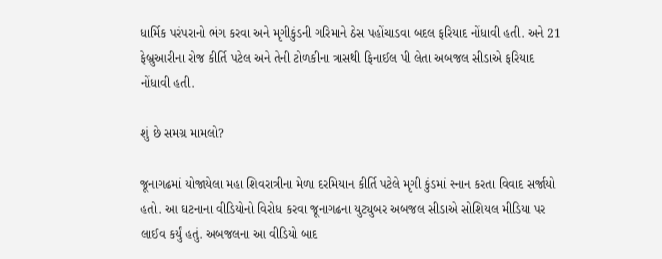ધાર્મિક પરંપરાનો ભંગ કરવા અને મૃગીકુંડની ગરિમાને ઠેસ પહોંચાડવા બદલ ફરિયાદ નોંધાવી હતી. અને 21 ફેબ્રુઆરીના રોજ કીર્તિ પટેલ અને તેની ટોળકીના ત્રાસથી ફિનાઈલ પી લેતા અબજલ સીડાએ ફરિયાદ નોંધાવી હતી.

શું છે સમગ્ર મામલો?

જૂનાગઢમાં યોજાયેલા મહા શિવરાત્રીના મેળા દરમિયાન કીર્તિ પટેલે મૃગી કુંડમાં સ્નાન કરતા વિવાદ સર્જાયો હતો. આ ઘટનાના વીડિયોનો વિરોધ કરવા જૂનાગઢના યુટ્યુબર અબજલ સીડાએ સોશિયલ મીડિયા પર લાઈવ કર્યું હતું. અબજલના આ વીડિયો બાદ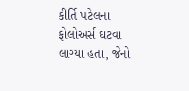કીર્તિ પટેલના ફોલોઅર્સ ઘટવા લાગ્યા હતા, જેનો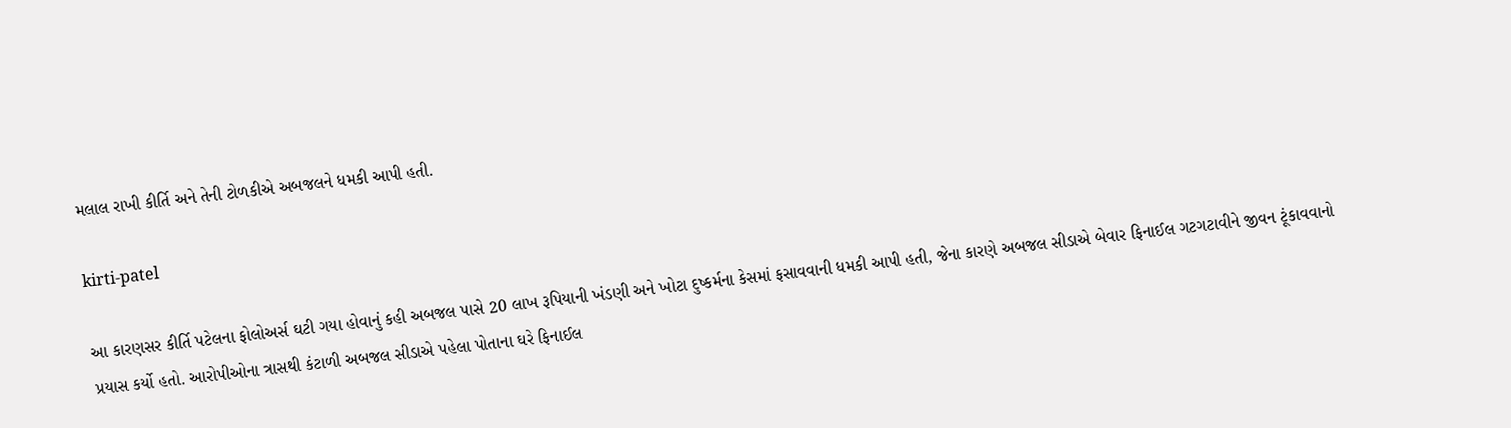મલાલ રાખી કીર્તિ અને તેની ટોળકીએ અબજલને ધમકી આપી હતી.

kirti-patel

આ કારણસર કીર્તિ પટેલના ફોલોઅર્સ ઘટી ગયા હોવાનું કહી અબજલ પાસે 20 લાખ રૂપિયાની ખંડણી અને ખોટા દુષ્કર્મના કેસમાં ફસાવવાની ધમકી આપી હતી, જેના કારણે અબજલ સીડાએ બેવાર ફિનાઈલ ગટગટાવીને જીવન ટૂંકાવવાનો પ્રયાસ કર્યો હતો. આરોપીઓના ત્રાસથી કંટાળી અબજલ સીડાએ પહેલા પોતાના ઘરે ફિનાઈલ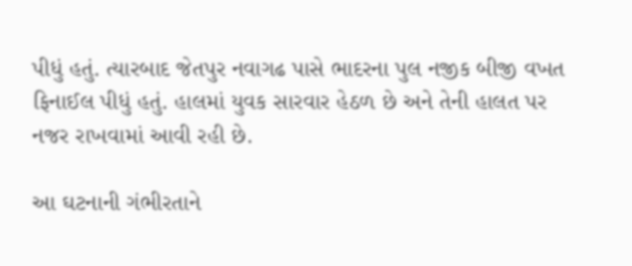પીધું હતું. ત્યારબાદ જેતપુર નવાગઢ પાસે ભાદરના પુલ નજીક બીજી વખત ફિનાઈલ પીધું હતું. હાલમાં યુવક સારવાર હેઠળ છે અને તેની હાલત પર નજર રાખવામાં આવી રહી છે.

આ ઘટનાની ગંભીરતાને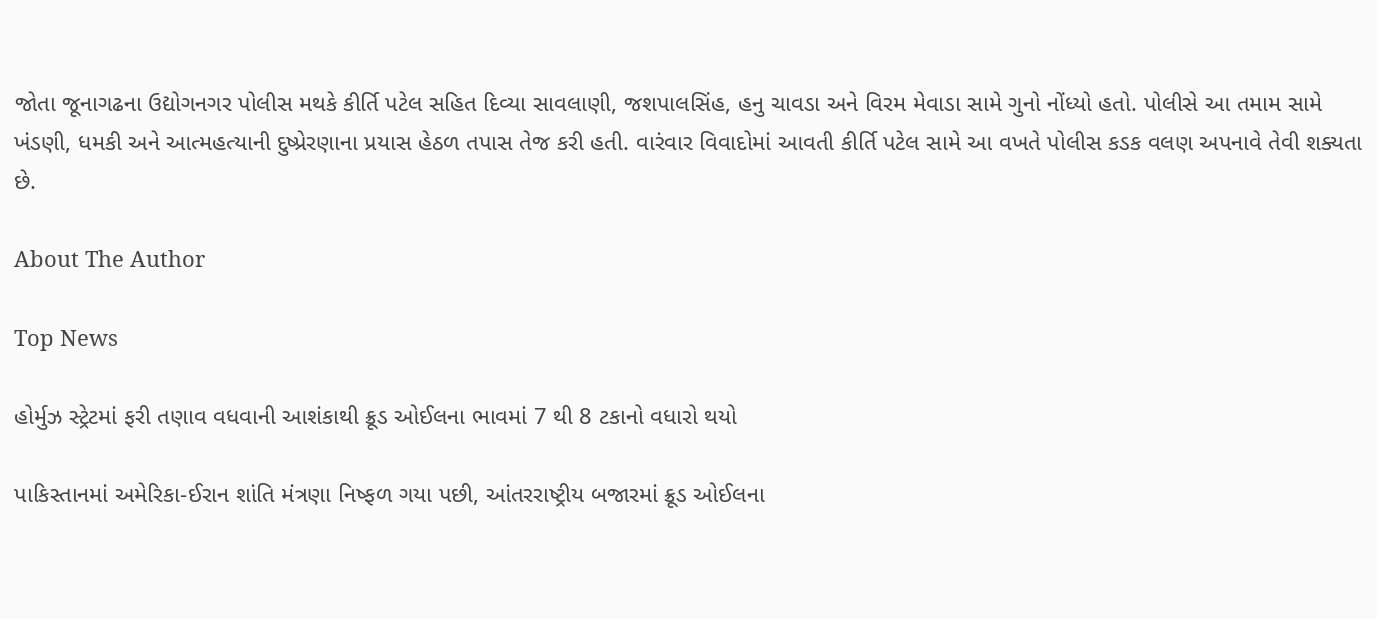જોતા જૂનાગઢના ઉદ્યોગનગર પોલીસ મથકે કીર્તિ પટેલ સહિત દિવ્યા સાવલાણી, જશપાલસિંહ, હનુ ચાવડા અને વિરમ મેવાડા સામે ગુનો નોંધ્યો હતો. પોલીસે આ તમામ સામે ખંડણી, ધમકી અને આત્મહત્યાની દુષ્પ્રેરણાના પ્રયાસ હેઠળ તપાસ તેજ કરી હતી. વારંવાર વિવાદોમાં આવતી કીર્તિ પટેલ સામે આ વખતે પોલીસ કડક વલણ અપનાવે તેવી શક્યતા છે.

About The Author

Top News

હોર્મુઝ સ્ટ્રેટમાં ફરી તણાવ વધવાની આશંકાથી ક્રૂડ ઓઈલના ભાવમાં 7 થી 8 ટકાનો વધારો થયો

પાકિસ્તાનમાં અમેરિકા-ઈરાન શાંતિ મંત્રણા નિષ્ફળ ગયા પછી, આંતરરાષ્ટ્રીય બજારમાં ક્રૂડ ઓઈલના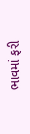ભાવમાં ફરી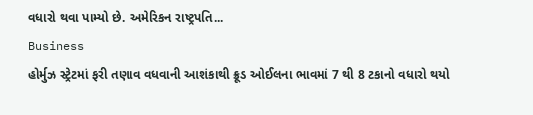વધારો થવા પામ્યો છે. અમેરિકન રાષ્ટ્રપતિ...
Business
હોર્મુઝ સ્ટ્રેટમાં ફરી તણાવ વધવાની આશંકાથી ક્રૂડ ઓઈલના ભાવમાં 7 થી 8 ટકાનો વધારો થયો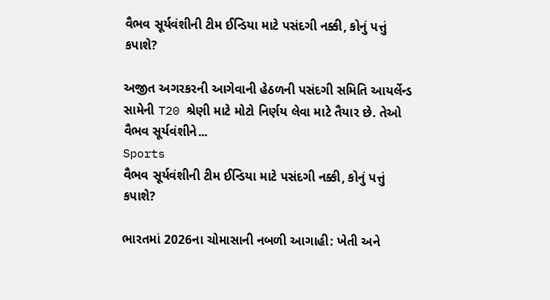વૈભવ સૂર્યવંશીની ટીમ ઈન્ડિયા માટે પસંદગી નક્કી, કોનું પત્તું કપાશે?

અજીત અગરકરની આગેવાની હેઠળની પસંદગી સમિતિ આયર્લેન્ડ સામેની T20 શ્રેણી માટે મોટો નિર્ણય લેવા માટે તૈયાર છે. તેઓ વૈભવ સૂર્યવંશીને...
Sports
વૈભવ સૂર્યવંશીની ટીમ ઈન્ડિયા માટે પસંદગી નક્કી, કોનું પત્તું કપાશે?

ભારતમાં 2026ના ચોમાસાની નબળી આગાહી: ખેતી અને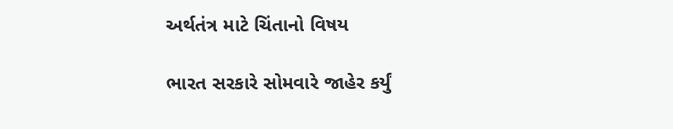અર્થતંત્ર માટે ચિંતાનો વિષય

ભારત સરકારે સોમવારે જાહેર કર્યું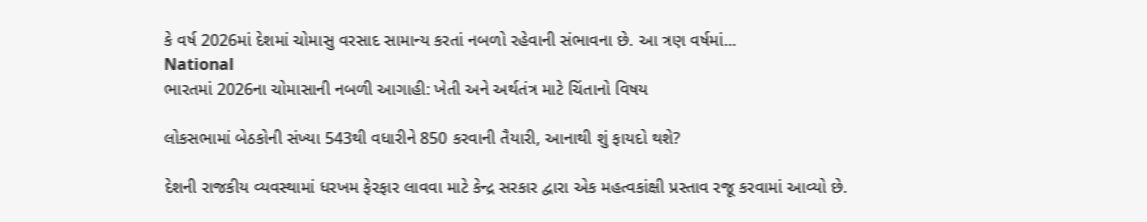કે વર્ષ 2026માં દેશમાં ચોમાસુ વરસાદ સામાન્ય કરતાં નબળો રહેવાની સંભાવના છે. આ ત્રણ વર્ષમાં...
National
ભારતમાં 2026ના ચોમાસાની નબળી આગાહી: ખેતી અને અર્થતંત્ર માટે ચિંતાનો વિષય

લોકસભામાં બેઠકોની સંખ્યા 543થી વધારીને 850 કરવાની તૈયારી, આનાથી શું ફાયદો થશે?

દેશની રાજકીય વ્યવસ્થામાં ધરખમ ફેરફાર લાવવા માટે કેન્દ્ર સરકાર દ્વારા એક મહત્વકાંક્ષી પ્રસ્તાવ રજૂ કરવામાં આવ્યો છે.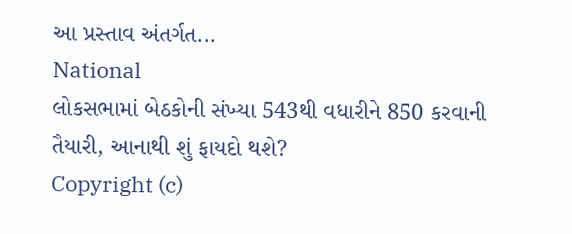આ પ્રસ્તાવ અંતર્ગત...
National
લોકસભામાં બેઠકોની સંખ્યા 543થી વધારીને 850 કરવાની તૈયારી, આનાથી શું ફાયદો થશે?
Copyright (c)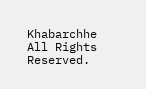Khabarchhe All Rights Reserved.